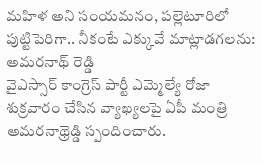మహిళ అని సంయమనం, పల్లెటూరిలో పుట్టిపెరిగా.. నీకంటే ఎక్కువే మాట్లాడగలను: అమరనాథ్ రెడ్డి
వైఎస్సార్ కాంగ్రెస్ పార్టీ ఎమ్మెల్యే రోజా శుక్రవారం చేసిన వ్యాఖ్యలపై ఏపీ మంత్రి అమరనాథ్రెడ్డి స్పందించారు.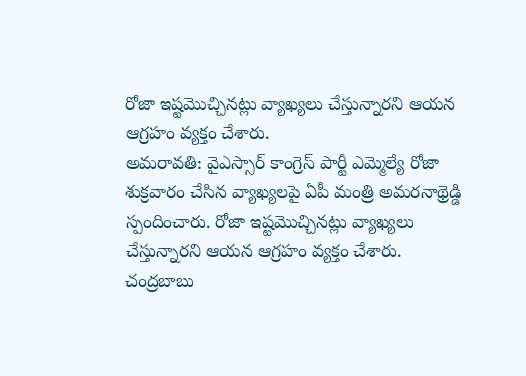రోజా ఇష్టమొచ్చినట్లు వ్యాఖ్యలు చేస్తున్నారని ఆయన ఆగ్రహం వ్యక్తం చేశారు.
అమరావతి: వైఎస్సార్ కాంగ్రెస్ పార్టీ ఎమ్మెల్యే రోజా శుక్రవారం చేసిన వ్యాఖ్యలపై ఏపీ మంత్రి అమరనాథ్రెడ్డి స్పందించారు. రోజా ఇష్టమొచ్చినట్లు వ్యాఖ్యలు చేస్తున్నారని ఆయన ఆగ్రహం వ్యక్తం చేశారు.
చంద్రబాబు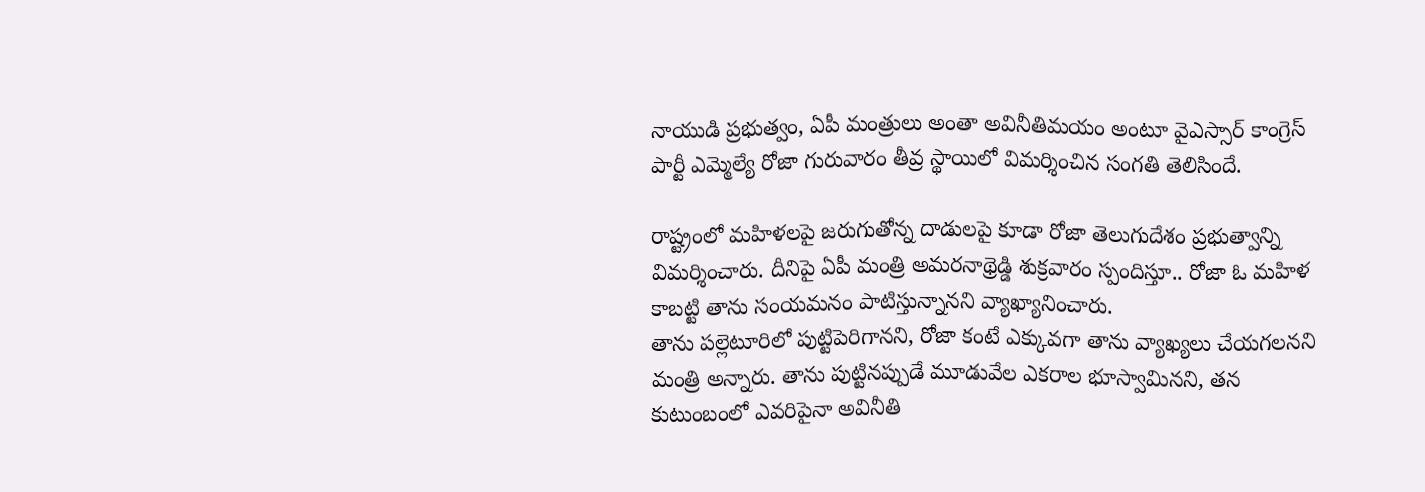నాయుడి ప్రభుత్వం, ఏపీ మంత్రులు అంతా అవినీతిమయం అంటూ వైఎస్సార్ కాంగ్రెస్ పార్టీ ఎమ్మెల్యే రోజా గురువారం తీవ్ర స్థాయిలో విమర్శించిన సంగతి తెలిసిందే.

రాష్ట్రంలో మహిళలపై జరుగుతోన్న దాడులపై కూడా రోజా తెలుగుదేశం ప్రభుత్వాన్ని విమర్శించారు. దీనిపై ఏపీ మంత్రి అమరనాథ్రెడ్డి శుక్రవారం స్పందిస్తూ.. రోజా ఓ మహిళ కాబట్టి తాను సంయమనం పాటిస్తున్నానని వ్యాఖ్యానించారు.
తాను పల్లెటూరిలో పుట్టిపెరిగానని, రోజా కంటే ఎక్కువగా తాను వ్యాఖ్యలు చేయగలనని మంత్రి అన్నారు. తాను పుట్టినప్పుడే మూడువేల ఎకరాల భూస్వామినని, తన కుటుంబంలో ఎవరిపైనా అవినీతి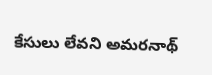కేసులు లేవని అమరనాథ్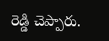రెడ్డి చెప్పారు.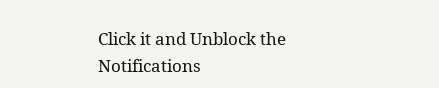Click it and Unblock the Notifications